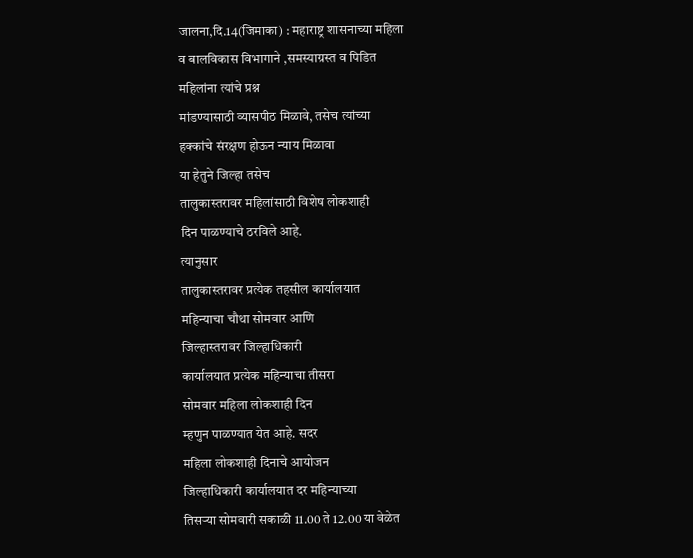जालना,दि.14(जिमाका) : महाराष्ट्र शासनाच्या महिला
व बालविकास विभागाने ,समस्याग्रस्त व पिडित
महिलांना त्यांचे प्रश्न
मांडण्यासाठी व्यासपीठ मिळावे, तसेच त्यांच्या
हक्कांचे संरक्षण होऊन न्याय मिळावा
या हेतुने जिल्हा तसेच
तालुकास्तरावर महिलांसाठी विशेष लोकशाही
दिन पाळण्याचे ठरविले आहे.
त्यानुसार
तालुकास्तरावर प्रत्येक तहसील कार्यालयात
महिन्याचा चौथा सोमवार आणि
जिल्हास्तरावर जिल्हाधिकारी
कार्यालयात प्रत्येक महिन्याचा तीसरा
सोमवार महिला लोकशाही दिन
म्हणुन पाळण्यात येत आहे. सदर
महिला लोकशाही दिनाचे आयोजन
जिल्हाधिकारी कार्यालयात दर महिन्याच्या
तिसऱ्या सोमवारी सकाळी 11.00 ते 12.00 या वेळेत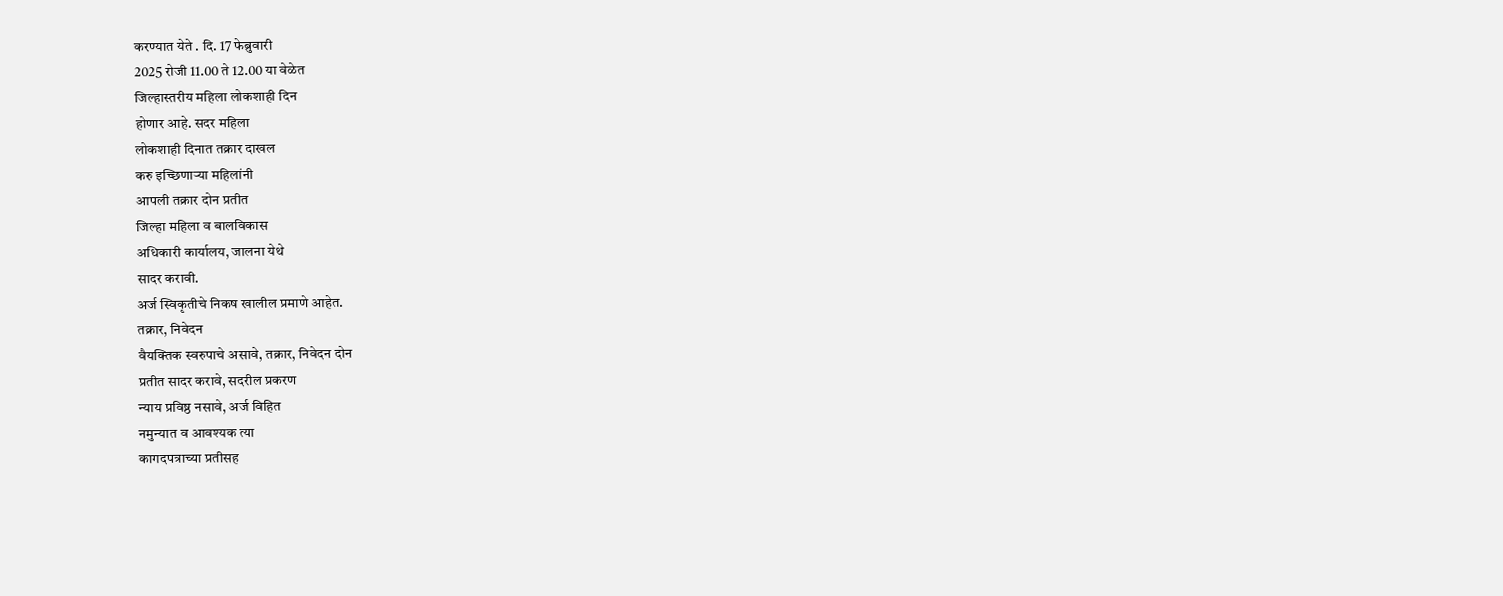करण्यात येते . दि. 17 फेब्रुवारी
2025 रोजी 11.00 ते 12.00 या वेळेत
जिल्हास्तरीय महिला लोकशाही दिन
होणार आहे. सदर महिला
लोकशाही दिनात तक्रार दाखल
करु इच्छिणाऱ्या महिलांनी
आपली तक्रार दोन प्रतीत
जिल्हा महिला व बालविकास
अधिकारी कार्यालय, जालना येथे
सादर करावी.
अर्ज स्विकृतीचे निकष खालील प्रमाणे आहेत.
तक्रार, निवेदन
वैयक्तिक स्वरुपाचे असावे, तक्रार, निवेदन दोन
प्रतीत सादर करावे, सदरील प्रकरण
न्याय प्रविष्ठ नसावे, अर्ज विहित
नमुन्यात व आवश्यक त्या
कागदपत्राच्या प्रतीसह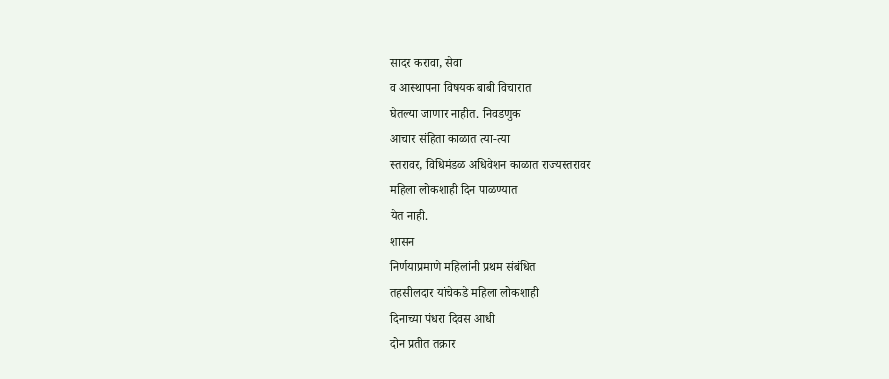सादर करावा, सेवा
व आस्थापना विषयक बाबी विचारात
घेतल्या जाणार नाहीत. निवडणुक
आचार संहिता काळात त्या-त्या
स्तरावर, विधिमंडळ अधिवेशन काळात राज्यस्तरावर
महिला लोकशाही दिन पाळण्यात
येत नाही.
शासन
निर्णयाप्रमाणे महिलांनी प्रथम संबंधित
तहसीलदार यांचेकडे महिला लोकशाही
दिनाच्या पंधरा दिवस आधी
दोन प्रतीत तक्रार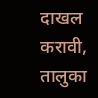दाखल
करावी, तालुका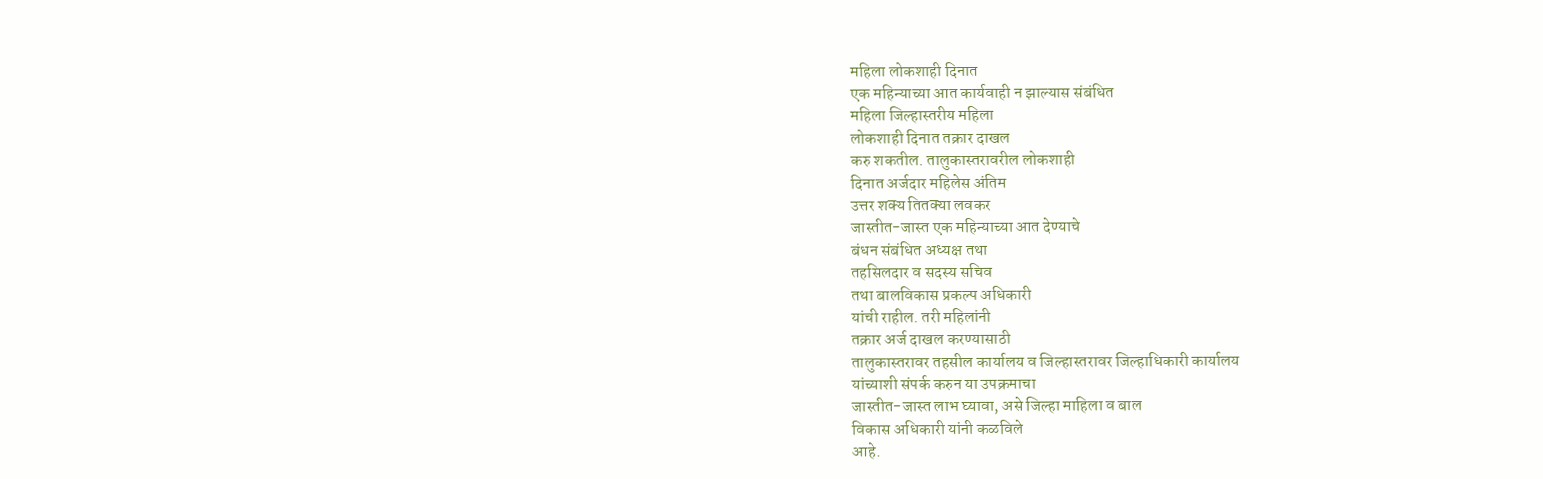महिला लोकशाही दिनात
एक महिन्याच्या आत कार्यवाही न झाल्यास संबंधित
महिला जिल्हास्तरीय महिला
लोकशाही दिनात तक्रार दाखल
करु शकतील. तालुकास्तरावरील लोकशाही
दिनात अर्जदार महिलेस अंतिम
उत्तर शक्य तितक्या लवकर
जास्तीत-जास्त एक महिन्याच्या आत देण्याचे
बंधन संबंधित अध्यक्ष तथा
तहसिलदार व सदस्य सचिव
तथा बालविकास प्रकल्प अधिकारी
यांची राहील. तरी महिलांनी
तक्रार अर्ज दाखल करण्यासाठी
तालुकास्तरावर तहसील कार्यालय व जिल्हास्तरावर जिल्हाधिकारी कार्यालय
यांच्याशी संपर्क करुन या उपक्रमाचा
जास्तीत-जास्त लाभ घ्यावा, असे जिल्हा माहिला व बाल
विकास अधिकारी यांनी कळविले
आहे.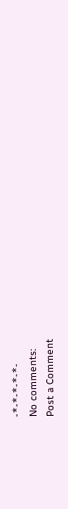-*-*-*-*-*-
No comments:
Post a Comment